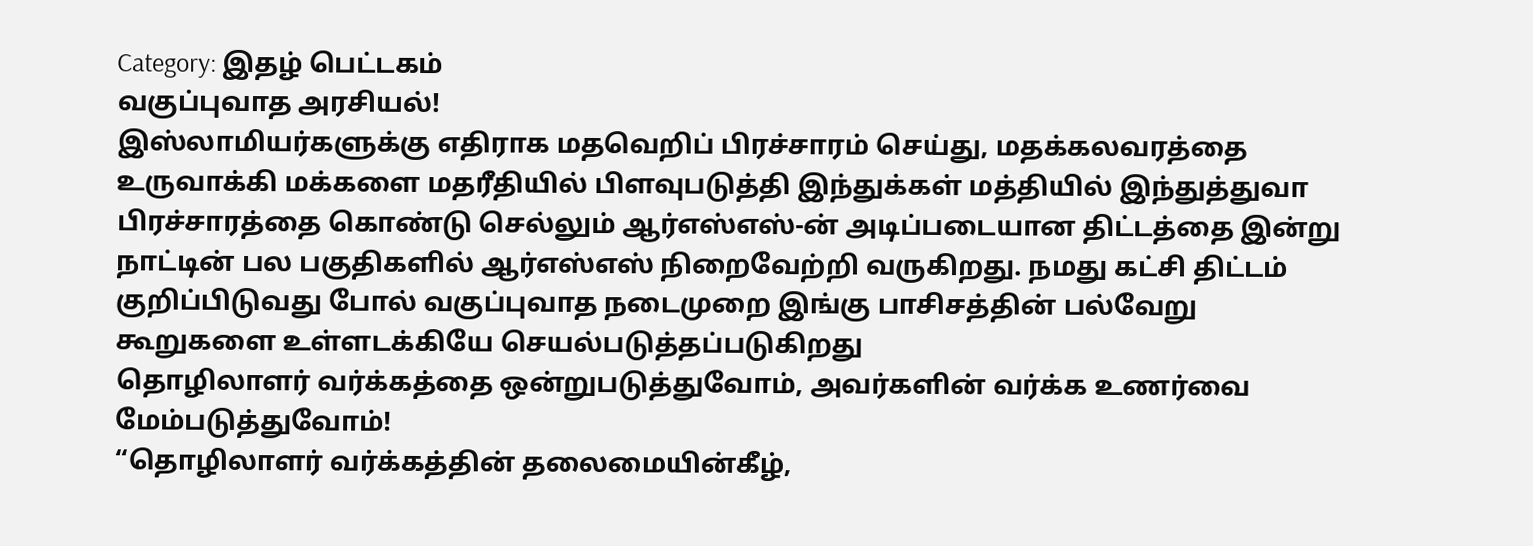Category: இதழ் பெட்டகம்
வகுப்புவாத அரசியல்!
இஸ்லாமியர்களுக்கு எதிராக மதவெறிப் பிரச்சாரம் செய்து, மதக்கலவரத்தை உருவாக்கி மக்களை மதரீதியில் பிளவுபடுத்தி இந்துக்கள் மத்தியில் இந்துத்துவா பிரச்சாரத்தை கொண்டு செல்லும் ஆர்எஸ்எஸ்-ன் அடிப்படையான திட்டத்தை இன்று நாட்டின் பல பகுதிகளில் ஆர்எஸ்எஸ் நிறைவேற்றி வருகிறது. நமது கட்சி திட்டம் குறிப்பிடுவது போல் வகுப்புவாத நடைமுறை இங்கு பாசிசத்தின் பல்வேறு கூறுகளை உள்ளடக்கியே செயல்படுத்தப்படுகிறது
தொழிலாளர் வர்க்கத்தை ஒன்றுபடுத்துவோம், அவர்களின் வர்க்க உணர்வை மேம்படுத்துவோம்!
“தொழிலாளர் வர்க்கத்தின் தலைமையின்கீழ்,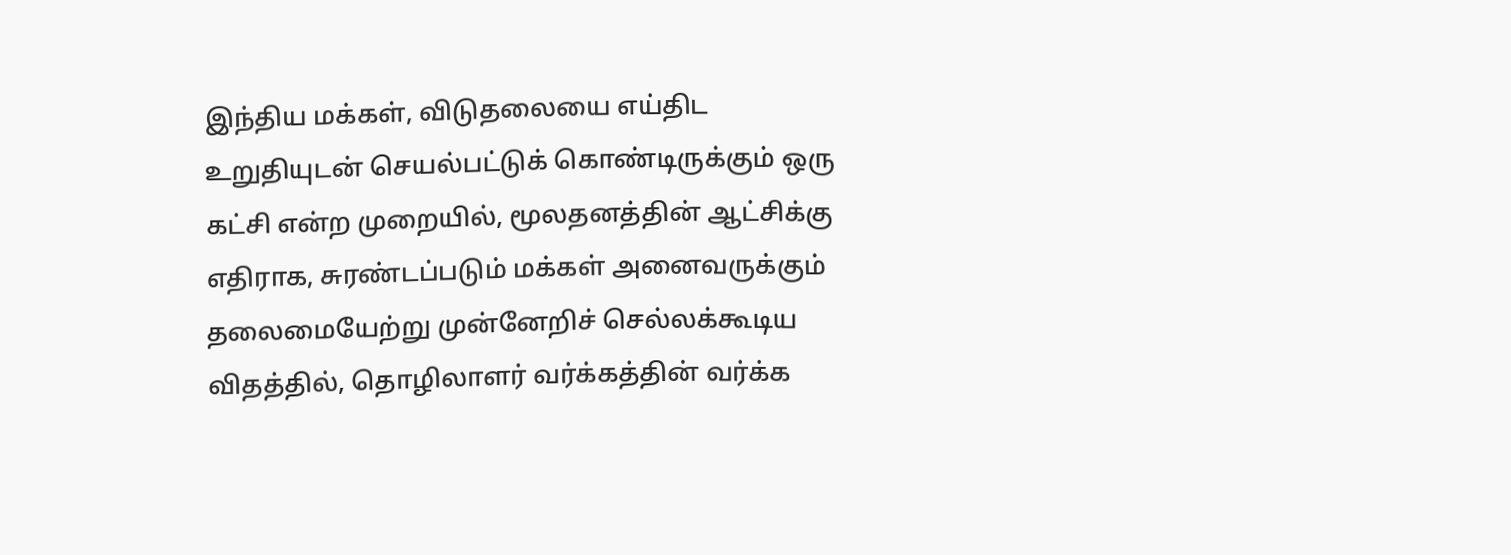இந்திய மக்கள், விடுதலையை எய்திட உறுதியுடன் செயல்பட்டுக் கொண்டிருக்கும் ஒரு கட்சி என்ற முறையில், மூலதனத்தின் ஆட்சிக்கு எதிராக, சுரண்டப்படும் மக்கள் அனைவருக்கும் தலைமையேற்று முன்னேறிச் செல்லக்கூடிய விதத்தில், தொழிலாளர் வர்க்கத்தின் வர்க்க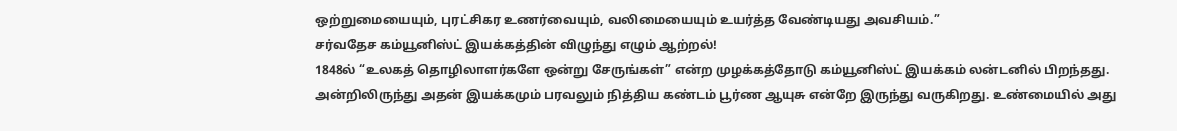ஒற்றுமையையும், புரட்சிகர உணர்வையும், வலிமையையும் உயர்த்த வேண்டியது அவசியம்.”
சர்வதேச கம்யூனிஸ்ட் இயக்கத்தின் விழுந்து எழும் ஆற்றல்!
1848ல் “உலகத் தொழிலாளர்களே ஒன்று சேருங்கள்” என்ற முழக்கத்தோடு கம்யூனிஸ்ட் இயக்கம் லன்டனில் பிறந்தது. அன்றிலிருந்து அதன் இயக்கமும் பரவலும் நித்திய கண்டம் பூர்ண ஆயுசு என்றே இருந்து வருகிறது. உண்மையில் அது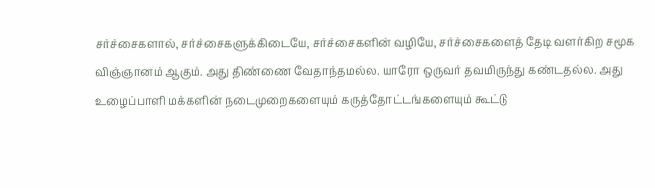சர்ச்சைகளால், சர்ச்சைகளுக்கிடையே, சர்ச்சைகளின் வழியே, சர்ச்சைகளைத் தேடி வளர்கிற சமூக விஞ்ஞானம் ஆகும். அது திண்ணை வேதாந்தமல்ல. யாரோ ஒருவர் தவமிருந்து கண்டதல்ல. அது உழைப்பாளி மக்களின் நடைமுறைகளையும் கருத்தோட்டங்களையும் கூட்டு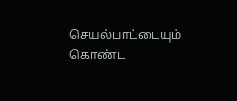செயல்பாட்டையும் கொண்ட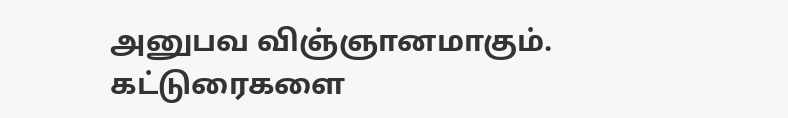அனுபவ விஞ்ஞானமாகும்.
கட்டுரைகளை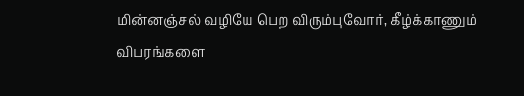மின்னஞ்சல் வழியே பெற விரும்புவோர், கீழ்க்காணும் விபரங்களை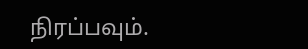நிரப்பவும்.